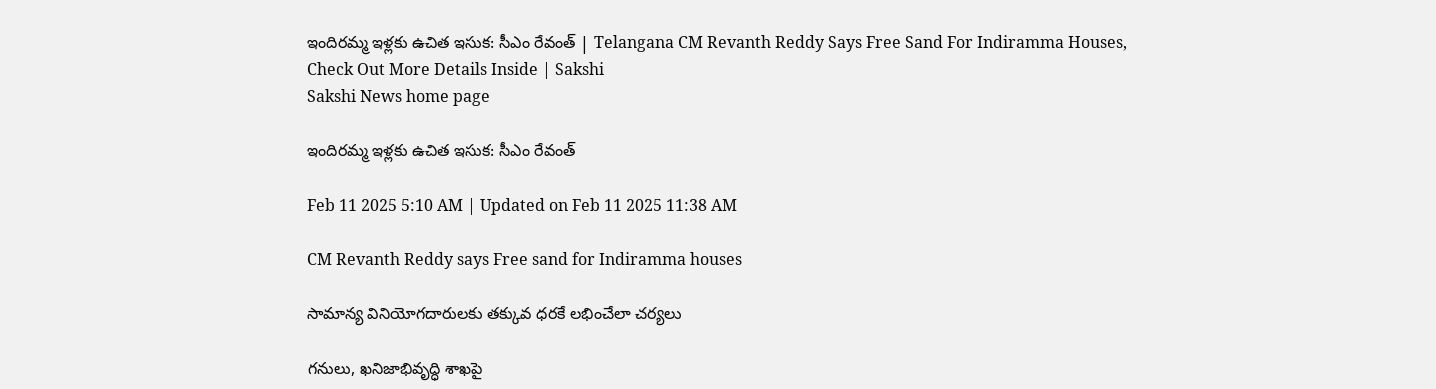ఇందిరమ్మ ఇళ్లకు ఉచిత ఇసుక: సీఎం రేవంత్‌ | Telangana CM Revanth Reddy Says Free Sand For Indiramma Houses, Check Out More Details Inside | Sakshi
Sakshi News home page

ఇందిరమ్మ ఇళ్లకు ఉచిత ఇసుక: సీఎం రేవంత్‌

Feb 11 2025 5:10 AM | Updated on Feb 11 2025 11:38 AM

CM Revanth Reddy says Free sand for Indiramma houses

సామాన్య వినియోగదారులకు తక్కువ ధరకే లభించేలా చర్యలు

గనులు, ఖనిజాభివృద్ధి శాఖపై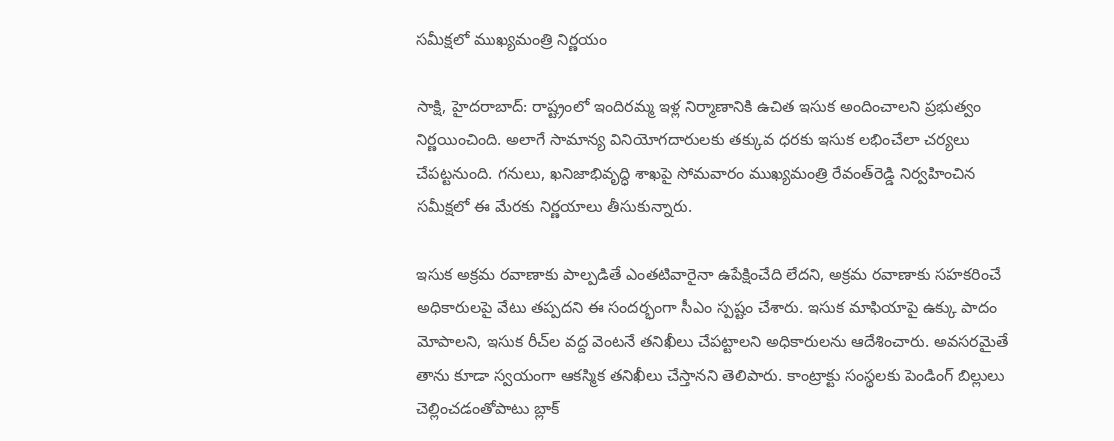సమీక్షలో ముఖ్యమంత్రి నిర్ణయం

సాక్షి, హైదరాబాద్‌: రాష్ట్రంలో ఇందిరమ్మ ఇళ్ల నిర్మాణానికి ఉచిత ఇసుక అందించాలని ప్రభుత్వం నిర్ణయించింది. అలాగే సామాన్య వినియోగదారులకు తక్కువ ధరకు ఇసుక లభించేలా చర్యలు చేపట్టనుంది. గనులు, ఖనిజాభివృద్ధి శాఖపై సోమవారం ముఖ్యమంత్రి రేవంత్‌రెడ్డి నిర్వహించిన సమీక్షలో ఈ మేరకు నిర్ణయాలు తీసుకున్నారు.

ఇసుక అక్రమ రవాణాకు పాల్పడితే ఎంతటివారైనా ఉపేక్షించేది లేదని, అక్రమ రవాణాకు సహకరించే అధికారులపై వేటు తప్పదని ఈ సందర్భంగా సీఎం స్పష్టం చేశారు. ఇసుక మాఫియాపై ఉక్కు పాదం మోపాలని, ఇసుక రీచ్‌ల వద్ద వెంటనే తనిఖీలు చేపట్టాలని అధికారులను ఆదేశించారు. అవసరమైతే తాను కూడా స్వయంగా ఆకస్మిక తనిఖీలు చేస్తానని తెలిపారు. కాంట్రాక్టు సంస్థలకు పెండింగ్‌ బిల్లులు చెల్లించడంతోపాటు బ్లాక్‌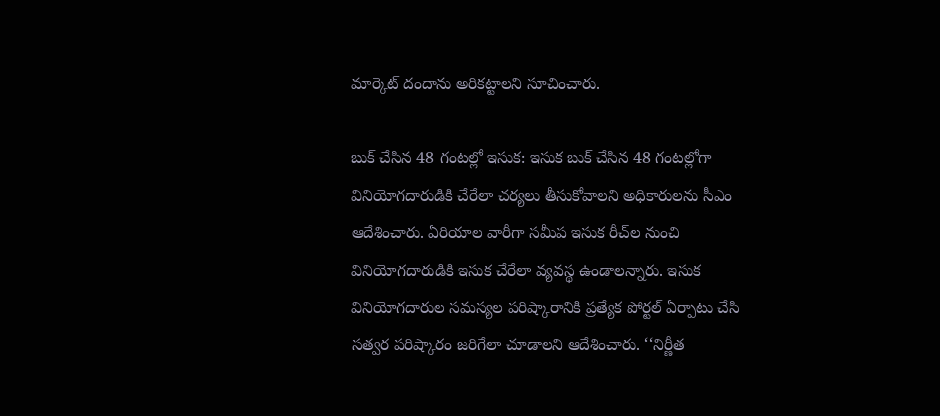మార్కెట్‌ దందాను అరికట్టాలని సూచించారు.

బుక్‌ చేసిన 48 గంటల్లో ఇసుక: ఇసుక బుక్‌ చేసిన 48 గంటల్లోగా వినియోగదారుడికి చేరేలా చర్యలు తీసుకోవాలని అధికారులను సీఎం ఆదేశించారు. ఏరియాల వారీగా సమీప ఇసుక రీచ్‌ల నుంచి వినియోగదారుడికి ఇసుక చేరేలా వ్యవస్థ ఉండాలన్నారు. ఇసుక వినియోగదారుల సమస్యల పరిష్కారానికి ప్రత్యేక పోర్టల్‌ ఏర్పాటు చేసి సత్వర పరిష్కారం జరిగేలా చూడాలని ఆదేశించారు. ‘‘నిర్ణీత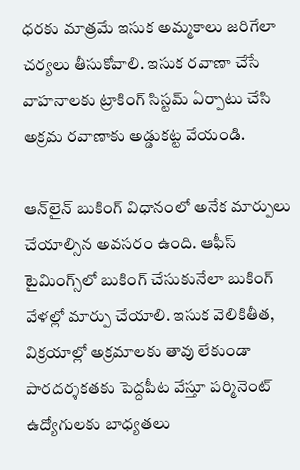ధరకు మాత్రమే ఇసుక అమ్మకాలు జరిగేలా చర్యలు తీసుకోవాలి. ఇసుక రవాణా చేసే వాహనాలకు ట్రాకింగ్‌ సిస్టమ్‌ ఏర్పాటు చేసి అక్రమ రవాణాకు అడ్డుకట్ట వేయండి.

ఆన్‌లైన్‌ బుకింగ్‌ విధానంలో అనేక మార్పులు చేయాల్సిన అవసరం ఉంది. ఆఫీస్‌ టైమింగ్స్‌లో బుకింగ్‌ చేసుకునేలా బుకింగ్‌ వేళల్లో మార్పు చేయాలి. ఇసుక వెలికితీత, విక్రయాల్లో అక్రమాలకు తావు లేకుండా పారదర్శకతకు పెద్దపీట వేస్తూ పర్మినెంట్‌ ఉద్యోగులకు బాధ్యతలు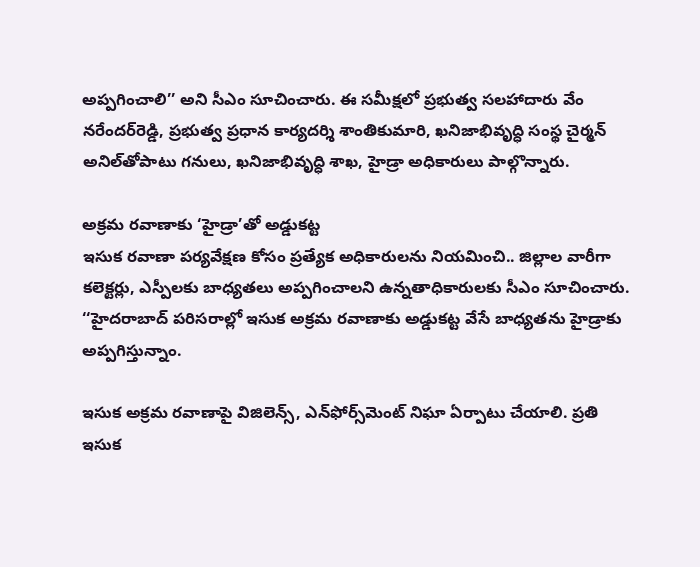అప్పగించాలి’’ అని సీఎం సూచించారు. ఈ సమీక్షలో ప్రభుత్వ సలహాదారు వేం నరేందర్‌రెడ్డి, ప్రభుత్వ ప్రధాన కార్యదర్శి శాంతికుమారి, ఖనిజాభివృద్ధి సంస్థ చైర్మన్‌ అనిల్‌తోపాటు గనులు, ఖనిజాభివృద్ధి శాఖ, హైడ్రా అధికారులు పాల్గొన్నారు.

అక్రమ రవాణాకు ‘హైడ్రా’తో అడ్డుకట్ట
ఇసుక రవాణా పర్యవేక్షణ కోసం ప్రత్యేక అధికారులను నియమించి.. జిల్లాల వారీగా కలెక్టర్లు, ఎస్పీలకు బాధ్యతలు అప్పగించాలని ఉన్నతాధికారులకు సీఎం సూచించారు. ‘‘హైదరాబాద్‌ పరిసరాల్లో ఇసుక అక్రమ రవాణాకు అడ్డుకట్ట వేసే బాధ్యతను హైడ్రాకు అప్పగిస్తున్నాం.

ఇసుక అక్రమ రవాణాపై విజిలెన్స్, ఎన్‌ఫోర్స్‌మెంట్‌ నిఘా ఏర్పాటు చేయాలి. ప్రతి ఇసుక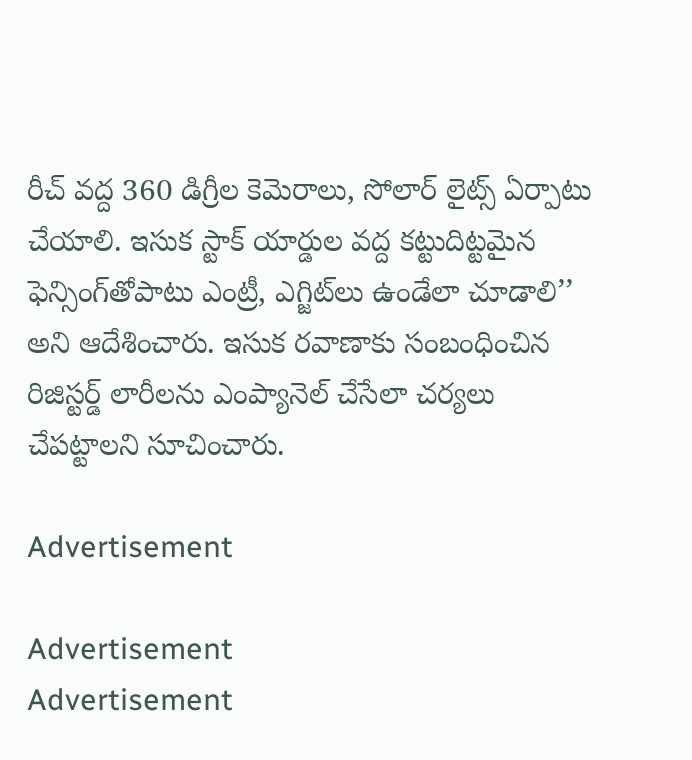రీచ్‌ వద్ద 360 డిగ్రీల కెమెరాలు, సోలార్‌ లైట్స్‌ ఏర్పాటు చేయాలి. ఇసుక స్టాక్‌ యార్డుల వద్ద కట్టుదిట్టమైన ఫెన్సింగ్‌తోపాటు ఎంట్రీ, ఎగ్జిట్‌లు ఉండేలా చూడాలి’’ అని ఆదేశించారు. ఇసుక రవాణాకు సంబంధించిన రిజిస్టర్డ్‌ లారీలను ఎంప్యానెల్‌ చేసేలా చర్యలు చేపట్టాలని సూచించారు.

Advertisement

Advertisement
Advertisement